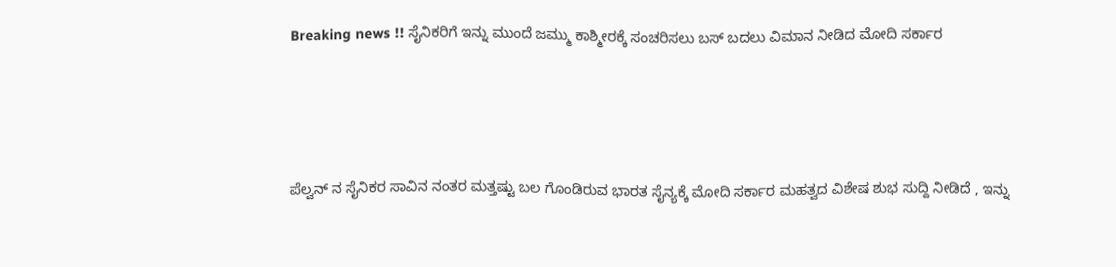Breaking news !! ಸೈನಿಕರಿಗೆ ಇನ್ನು ಮುಂದೆ ಜಮ್ಮು ಕಾಶ್ಮೀರಕ್ಕೆ ಸಂಚರಿಸಲು ಬಸ್ ಬದಲು ವಿಮಾನ ನೀಡಿದ ಮೋದಿ ಸರ್ಕಾರ




ಪೆಲ್ವನ್ ನ ಸೈನಿಕರ ಸಾವಿನ ನಂತರ ಮತ್ತಷ್ಟು ಬಲ ಗೊಂಡಿರುವ ಭಾರತ ಸೈನ್ಯಕ್ಕೆ ಮೋದಿ ಸರ್ಕಾರ ಮಹತ್ವದ ವಿಶೇಷ ಶುಭ ಸುದ್ದಿ ನೀಡಿದೆ , ಇನ್ನು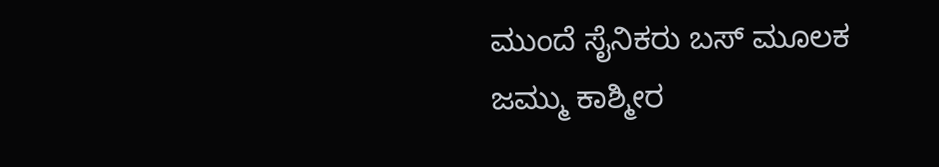ಮುಂದೆ ಸೈನಿಕರು ಬಸ್ ಮೂಲಕ ಜಮ್ಮು ಕಾಶ್ಮೀರ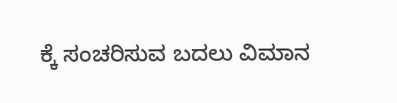ಕ್ಕೆ ಸಂಚರಿಸುವ ಬದಲು ವಿಮಾನ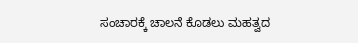ಸಂಚಾರಕ್ಕೆ ಚಾಲನೆ ಕೊಡಲು ಮಹತ್ವದ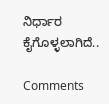ನಿರ್ಧಾರ ಕೈಗೊಳ್ಳಲಾಗಿದೆ..

Comments